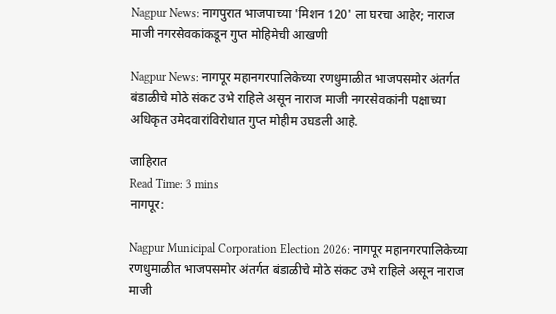Nagpur News: नागपुरात भाजपाच्या 'मिशन 120' ला घरचा आहेर; नाराज माजी नगरसेवकांकडून गुप्त मोहिमेची आखणी

Nagpur News: नागपूर महानगरपालिकेच्या रणधुमाळीत भाजपसमोर अंतर्गत बंडाळीचे मोठे संकट उभे राहिले असून नाराज माजी नगरसेवकांनी पक्षाच्या अधिकृत उमेदवारांविरोधात गुप्त मोहीम उघडली आहे.

जाहिरात
Read Time: 3 mins
नागपूर:

Nagpur Municipal Corporation Election 2026: नागपूर महानगरपालिकेच्या रणधुमाळीत भाजपसमोर अंतर्गत बंडाळीचे मोठे संकट उभे राहिले असून नाराज माजी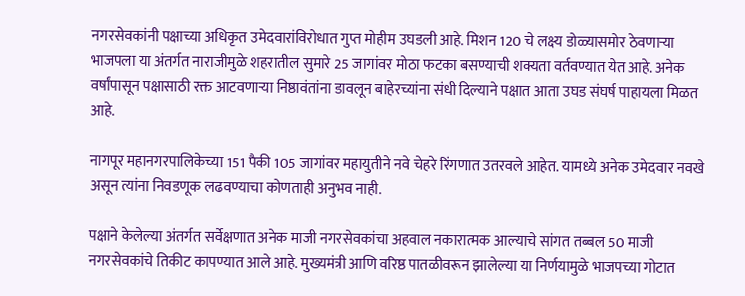नगरसेवकांनी पक्षाच्या अधिकृत उमेदवारांविरोधात गुप्त मोहीम उघडली आहे. मिशन 120 चे लक्ष्य डोळ्यासमोर ठेवणाऱ्या भाजपला या अंतर्गत नाराजीमुळे शहरातील सुमारे 25 जागांवर मोठा फटका बसण्याची शक्यता वर्तवण्यात येत आहे. अनेक वर्षांपासून पक्षासाठी रक्त आटवणाऱ्या निष्ठावंतांना डावलून बाहेरच्यांना संधी दिल्याने पक्षात आता उघड संघर्ष पाहायला मिळत आहे.

नागपूर महानगरपालिकेच्या 151 पैकी 105 जागांवर महायुतीने नवे चेहरे रिंगणात उतरवले आहेत. यामध्ये अनेक उमेदवार नवखे असून त्यांना निवडणूक लढवण्याचा कोणताही अनुभव नाही.

पक्षाने केलेल्या अंतर्गत सर्वेक्षणात अनेक माजी नगरसेवकांचा अहवाल नकारात्मक आल्याचे सांगत तब्बल 50 माजी नगरसेवकांचे तिकीट कापण्यात आले आहे. मुख्यमंत्री आणि वरिष्ठ पातळीवरून झालेल्या या निर्णयामुळे भाजपच्या गोटात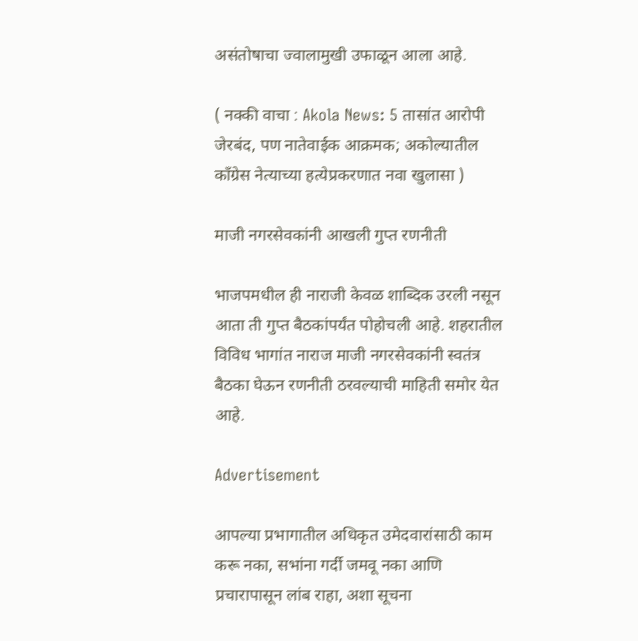असंतोषाचा ज्वालामुखी उफाळून आला आहे.

( नक्की वाचा : Akola News: 5 तासांत आरोपी जेरबंद, पण नातेवाईक आक्रमक; अकोल्यातील काँग्रेस नेत्याच्या हत्येप्रकरणात नवा खुलासा )

माजी नगरसेवकांनी आखली गुप्त रणनीती

भाजपमधील ही नाराजी केवळ शाब्दिक उरली नसून आता ती गुप्त बैठकांपर्यंत पोहोचली आहे. शहरातील विविध भागांत नाराज माजी नगरसेवकांनी स्वतंत्र बैठका घेऊन रणनीती ठरवल्याची माहिती समोर येत आहे.

Advertisement

आपल्या प्रभागातील अधिकृत उमेदवारांसाठी काम करू नका, सभांना गर्दी जमवू नका आणि प्रचारापासून लांब राहा, अशा सूचना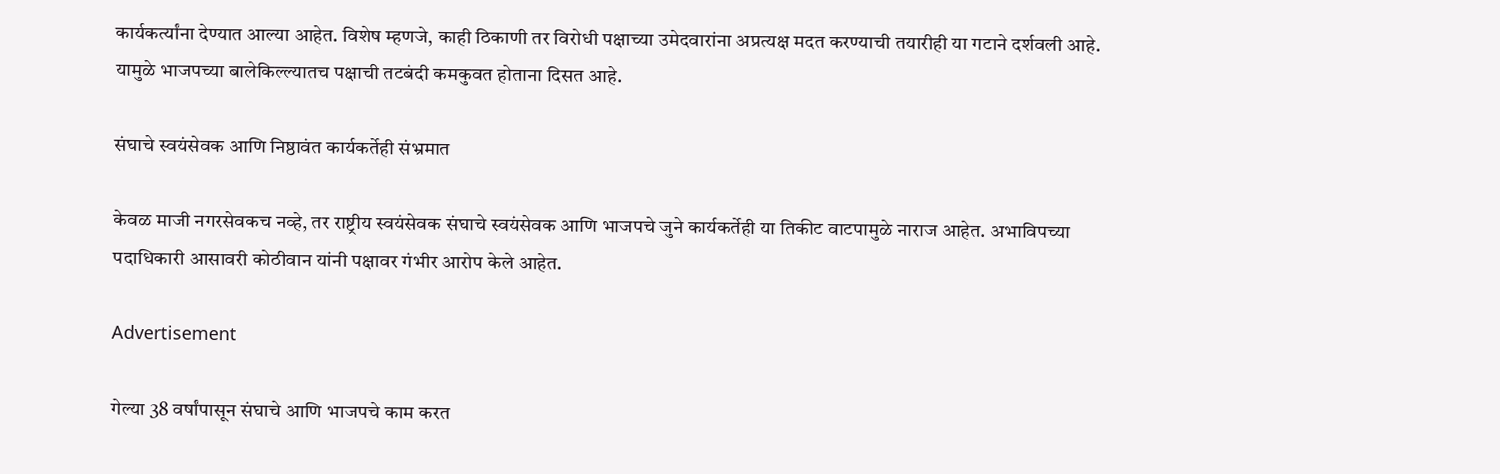कार्यकर्त्यांना देण्यात आल्या आहेत. विशेष म्हणजे, काही ठिकाणी तर विरोधी पक्षाच्या उमेदवारांना अप्रत्यक्ष मदत करण्याची तयारीही या गटाने दर्शवली आहे. यामुळे भाजपच्या बालेकिल्ल्यातच पक्षाची तटबंदी कमकुवत होताना दिसत आहे.

संघाचे स्वयंसेवक आणि निष्ठावंत कार्यकर्तेही संभ्रमात

केवळ माजी नगरसेवकच नव्हे, तर राष्ट्रीय स्वयंसेवक संघाचे स्वयंसेवक आणि भाजपचे जुने कार्यकर्तेही या तिकीट वाटपामुळे नाराज आहेत. अभाविपच्या पदाधिकारी आसावरी कोठीवान यांनी पक्षावर गंभीर आरोप केले आहेत.

Advertisement

गेल्या 38 वर्षांपासून संघाचे आणि भाजपचे काम करत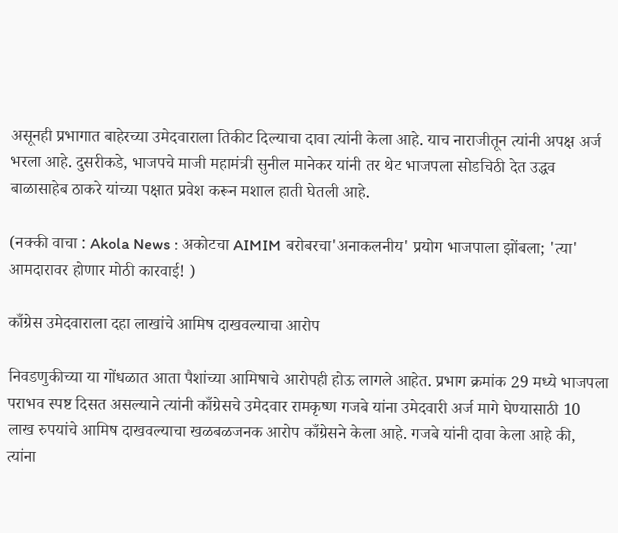असूनही प्रभागात बाहेरच्या उमेदवाराला तिकीट दिल्याचा दावा त्यांनी केला आहे. याच नाराजीतून त्यांनी अपक्ष अर्ज भरला आहे. दुसरीकडे, भाजपचे माजी महामंत्री सुनील मानेकर यांनी तर थेट भाजपला सोडचिठी देत उद्धव बाळासाहेब ठाकरे यांच्या पक्षात प्रवेश करून मशाल हाती घेतली आहे.

(नक्की वाचा : Akola News : अकोटचा AIMIM बरोबरचा'अनाकलनीय' प्रयोग भाजपाला झोंबला; 'त्या' आमदारावर होणार मोठी कारवाई! )

काँग्रेस उमेदवाराला दहा लाखांचे आमिष दाखवल्याचा आरोप

निवडणुकीच्या या गोंधळात आता पैशांच्या आमिषाचे आरोपही होऊ लागले आहेत. प्रभाग क्रमांक 29 मध्ये भाजपला पराभव स्पष्ट दिसत असल्याने त्यांनी काँग्रेसचे उमेदवार रामकृष्ण गजबे यांना उमेदवारी अर्ज मागे घेण्यासाठी 10 लाख रुपयांचे आमिष दाखवल्याचा खळबळजनक आरोप काँग्रेसने केला आहे. गजबे यांनी दावा केला आहे की, त्यांना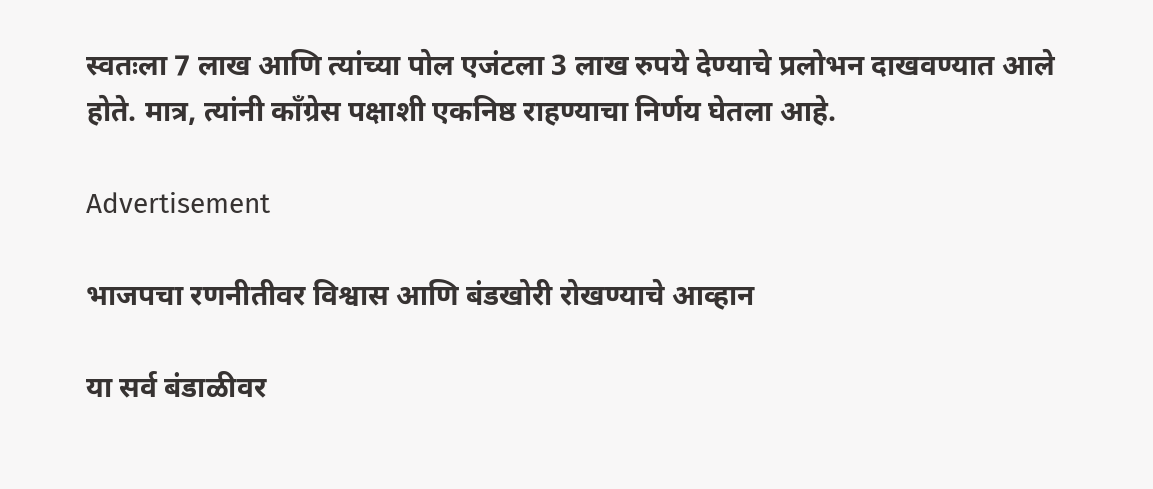स्वतःला 7 लाख आणि त्यांच्या पोल एजंटला 3 लाख रुपये देण्याचे प्रलोभन दाखवण्यात आले होते. मात्र, त्यांनी काँग्रेस पक्षाशी एकनिष्ठ राहण्याचा निर्णय घेतला आहे.

Advertisement

भाजपचा रणनीतीवर विश्वास आणि बंडखोरी रोखण्याचे आव्हान

या सर्व बंडाळीवर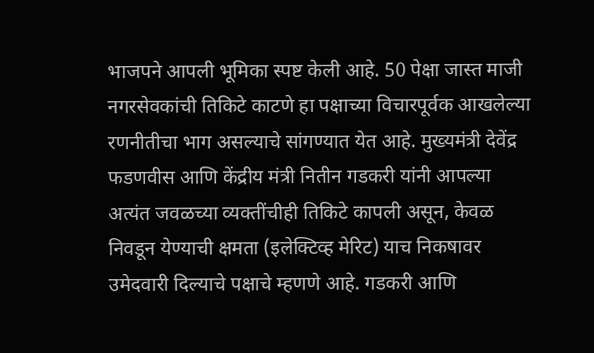भाजपने आपली भूमिका स्पष्ट केली आहे. 50 पेक्षा जास्त माजी नगरसेवकांची तिकिटे काटणे हा पक्षाच्या विचारपूर्वक आखलेल्या रणनीतीचा भाग असल्याचे सांगण्यात येत आहे. मुख्यमंत्री देवेंद्र फडणवीस आणि केंद्रीय मंत्री नितीन गडकरी यांनी आपल्या अत्यंत जवळच्या व्यक्तींचीही तिकिटे कापली असून, केवळ निवडून येण्याची क्षमता (इलेक्टिव्ह मेरिट) याच निकषावर उमेदवारी दिल्याचे पक्षाचे म्हणणे आहे. गडकरी आणि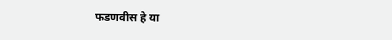फडणवीस हे या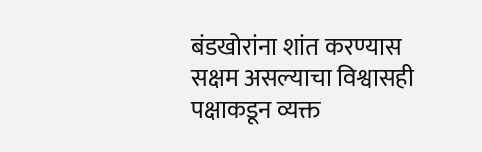बंडखोरांना शांत करण्यास सक्षम असल्याचा विश्वासही पक्षाकडून व्यक्त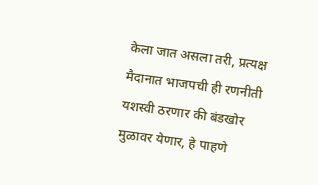केला जात असला तरी, प्रत्यक्ष मैदानात भाजपची ही रणनीती यशस्वी ठरणार की बंडखोर मुळावर येणार, हे पाहणे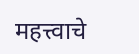महत्त्वाचे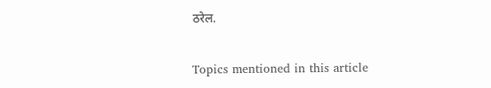ठरेल.


Topics mentioned in this article